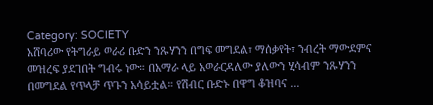Category: SOCIETY
አሸባሪው የትግራይ ወራሪ ቡድን ንጹሃንን በግፍ መግደል፣ ማሰቃየት፣ ንብረት ማውደምና መዝረፍ ያደገበት ግብሩ ነው። በአማራ ላይ አወራርዳለው ያለውን ሂሳብም ንጹሃንን በመግደል የጥላቻ ጥጉን አሳይቷል። የሽብር ቡድኑ በዋግ ቆዝባና ...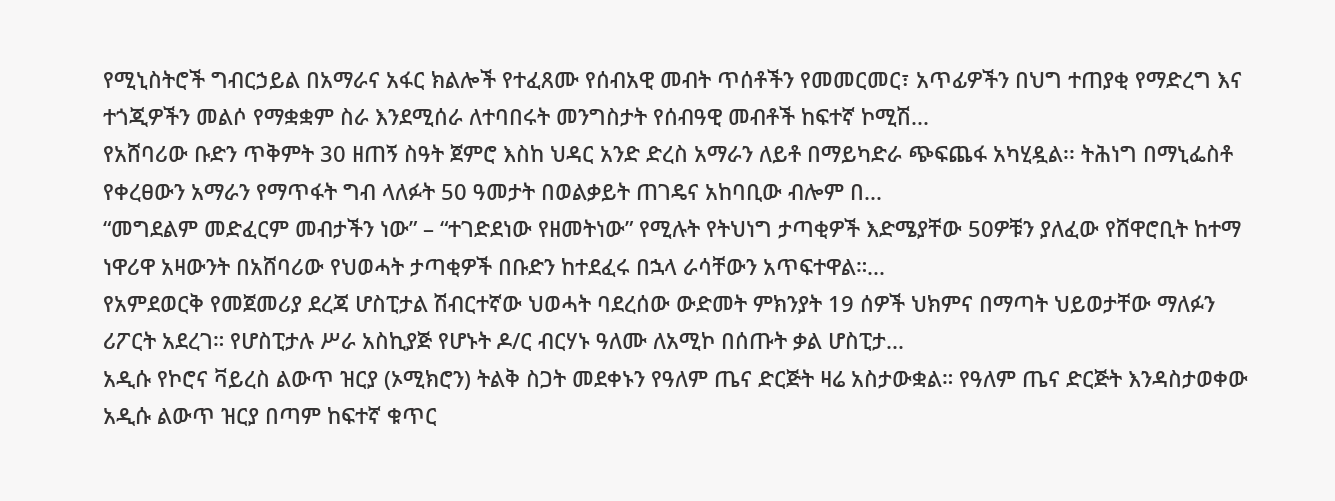የሚኒስትሮች ግብርኃይል በአማራና አፋር ክልሎች የተፈጸሙ የሰብአዊ መብት ጥሰቶችን የመመርመር፣ አጥፊዎችን በህግ ተጠያቂ የማድረግ እና ተጎጂዎችን መልሶ የማቋቋም ስራ እንደሚሰራ ለተባበሩት መንግስታት የሰብዓዊ መብቶች ከፍተኛ ኮሚሽ...
የአሸባሪው ቡድን ጥቅምት 30 ዘጠኝ ስዓት ጀምሮ እስከ ህዳር አንድ ድረስ አማራን ለይቶ በማይካድራ ጭፍጨፋ አካሂዷል፡፡ ትሕነግ በማኒፌስቶ የቀረፀውን አማራን የማጥፋት ግብ ላለፉት 50 ዓመታት በወልቃይት ጠገዴና አከባቢው ብሎም በ...
“መግደልም መድፈርም መብታችን ነው” – “ተገድደነው የዘመትነው” የሚሉት የትህነግ ታጣቂዎች እድሜያቸው 50ዎቹን ያለፈው የሸዋሮቢት ከተማ ነዋሪዋ አዛውንት በአሸባሪው የህወሓት ታጣቂዎች በቡድን ከተደፈሩ በኋላ ራሳቸውን አጥፍተዋል።...
የአምደወርቅ የመጀመሪያ ደረጃ ሆስፒታል ሽብርተኛው ህወሓት ባደረሰው ውድመት ምክንያት 19 ሰዎች ህክምና በማጣት ህይወታቸው ማለፉን ሪፖርት አደረገ። የሆስፒታሉ ሥራ አስኪያጅ የሆኑት ዶ/ር ብርሃኑ ዓለሙ ለአሚኮ በሰጡት ቃል ሆስፒታ...
አዲሱ የኮሮና ቫይረስ ልውጥ ዝርያ (ኦሚክሮን) ትልቅ ስጋት መደቀኑን የዓለም ጤና ድርጅት ዛሬ አስታውቋል። የዓለም ጤና ድርጅት እንዳስታወቀው አዲሱ ልውጥ ዝርያ በጣም ከፍተኛ ቁጥር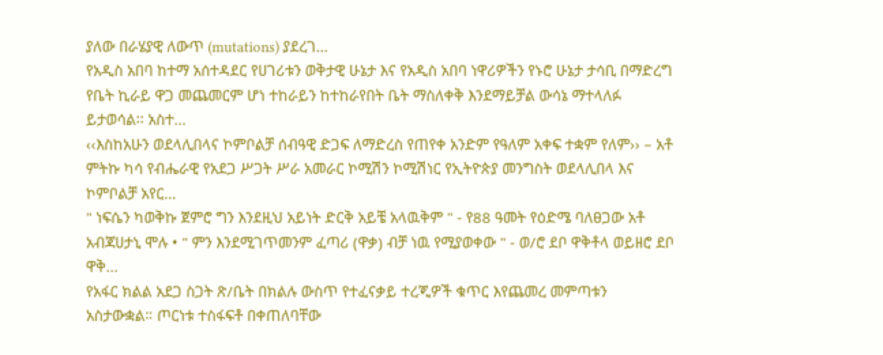ያለው በራሄያዊ ለውጥ (mutations) ያደረገ...
የአዲስ አበባ ከተማ አሰተዳደር የሀገሪቱን ወቅታዊ ሁኔታ እና የአዲስ አበባ ነዋሪዎችን የኑሮ ሁኔታ ታሳቢ በማድረግ የቤት ኪራይ ዋጋ መጨመርም ሆነ ተከራይን ከተከራየበት ቤት ማስለቀቅ እንደማይቻል ውሳኔ ማተላለፉ ይታወሳል፡፡ አስተ...
‹‹እስከአሁን ወደላሊበላና ኮምቦልቻ ሰብዓዊ ድጋፍ ለማድረስ የጠየቀ አንድም የዓለም አቀፍ ተቋም የለም›› – አቶ ምትኩ ካሳ የብሔራዊ የአደጋ ሥጋት ሥራ አመራር ኮሚሽን ኮሚሽነር የኢትዮጵያ መንግስት ወደላሊበላ እና ኮምቦልቻ አየር...
" ነፍሴን ካወቅኩ ጀምሮ ግን እንደዚህ አይነት ድርቅ አይቼ አላዉቅም " - የ88 ዓመት የዕድሜ ባለፀጋው አቶ አብጃሀታኒ ሞሉ • " ምን እንደሚገጥመንም ፈጣሪ (ዋቃ) ብቻ ነዉ የሚያወቀው " - ወ/ሮ ደቦ ዋቅቶላ ወይዘሮ ደቦ ዋቅ...
የአፋር ክልል አደጋ ስጋት ጽ/ቤት በክልሉ ውስጥ የተፈናቃይ ተረጂዎች ቁጥር እየጨመረ መምጣቱን አስታውቋል። ጦርነቱ ተስፋፍቶ በቀጠለባቸው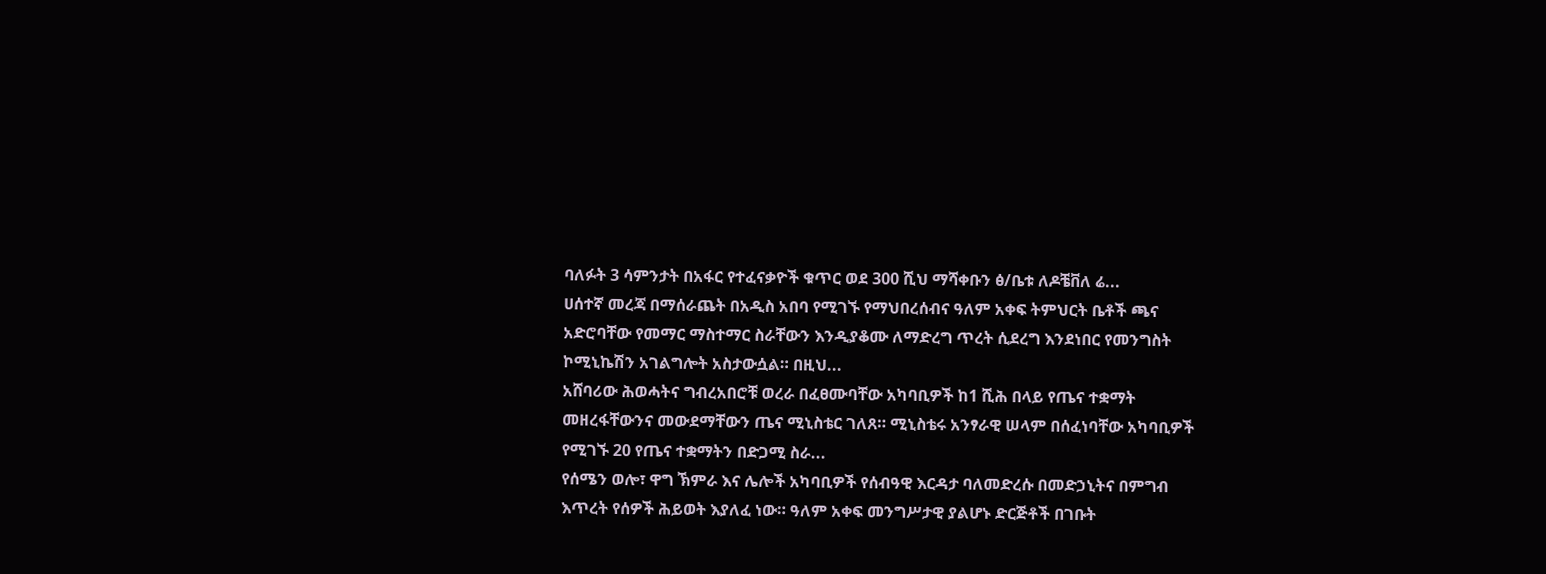ባለፉት 3 ሳምንታት በአፋር የተፈናቃዮች ቁጥር ወደ 300 ሺህ ማሻቀቡን ፅ/ቤቱ ለዶቼቨለ ሬ...
ሀሰተኛ መረጃ በማሰራጨት በአዲስ አበባ የሚገኙ የማህበረሰብና ዓለም አቀፍ ትምህርት ቤቶች ጫና አድሮባቸው የመማር ማስተማር ስራቸውን እንዲያቆሙ ለማድረግ ጥረት ሲደረግ እንደነበር የመንግስት ኮሚኒኬሽን አገልግሎት አስታውሷል። በዚህ...
አሸባሪው ሕወሓትና ግብረአበሮቹ ወረራ በፈፀሙባቸው አካባቢዎች ከ1 ሺሕ በላይ የጤና ተቋማት መዘረፋቸውንና መውደማቸውን ጤና ሚኒስቴር ገለጸ። ሚኒስቴሩ አንፃራዊ ሠላም በሰፈነባቸው አካባቢዎች የሚገኙ 20 የጤና ተቋማትን በድጋሚ ስራ...
የሰሜን ወሎ፣ ዋግ ኽምራ እና ሌሎች አካባቢዎች የሰብዓዊ እርዳታ ባለመድረሱ በመድኃኒትና በምግብ እጥረት የሰዎች ሕይወት እያለፈ ነው። ዓለም አቀፍ መንግሥታዊ ያልሆኑ ድርጅቶች በገቡት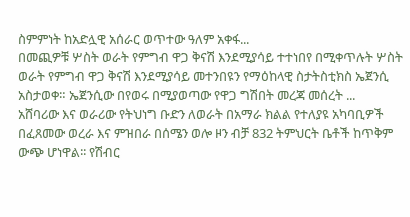ስምምነት ከአድሏዊ አሰራር ወጥተው ዓለም አቀፋ...
በመጪዎቹ ሦስት ወራት የምግብ ዋጋ ቅናሽ እንደሚያሳይ ተተነበየ በሚቀጥሉት ሦስት ወራት የምግብ ዋጋ ቅናሽ እንደሚያሳይ መተንበዩን የማዕከላዊ ስታትስቲክስ ኤጀንሲ አስታወቀ። ኤጀንሲው በየወሩ በሚያወጣው የዋጋ ግሽበት መረጃ መሰረት ...
አሸባሪው እና ወራሪው የትህነግ ቡድን ለወራት በአማራ ክልል የተለያዩ አካባቢዎች በፈጸመው ወረራ እና ምዝበራ በሰሜን ወሎ ዞን ብቻ 832 ትምህርት ቤቶች ከጥቅም ውጭ ሆነዋል፡፡ የሽብር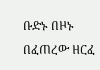ቡድኑ በዞኑ በፈጠረው ዘርፈ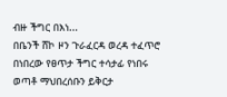ብዙ ችግር በእነ...
በቤንች ሸኮ ዞን ጉራፈርዳ ወረዳ ተፈጥሮ በነበረው የፀጥታ ችግር ተሳታፊ የነበሩ ወጣቶ ማህበረሰቡን ይቅርታ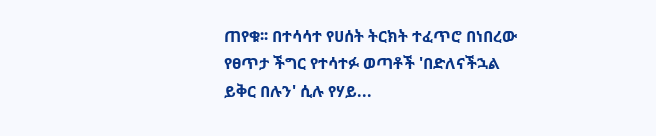ጠየቁ፡፡ በተሳሳተ የሀሰት ትርክት ተፈጥሮ በነበረው የፀጥታ ችግር የተሳተፉ ወጣቶች 'በድለናችኋል ይቅር በሉን' ሲሉ የሃይ...